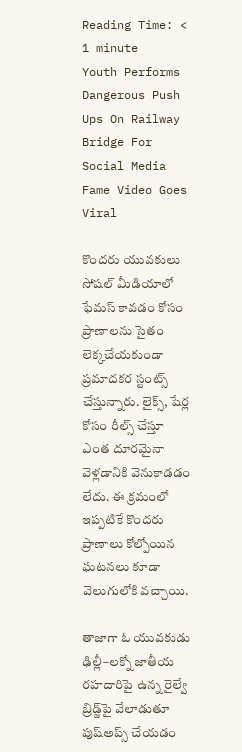Reading Time: < 1 minute
Youth Performs Dangerous Push Ups On Railway Bridge For Social Media Fame Video Goes Viral

కొందరు యువకులు సోషల్ మీడియాలో ఫేమస్ కావడం కోసం ప్రాణాలను సైతం లెక్కచేయకుండా ప్రమాదకర స్టంట్స్ చేస్తున్నారు. లైక్స్, షేర్ల కోసం రీల్స్ చేస్తూ ఎంత దూరమైనా వెళ్లడానికి వెనుకాడడం లేదు. ఈ క్రమంలో ఇప్పటికే కొందరు ప్రాణాలు కోల్పోయిన ఘటనలు కూడా వెలుగులోకి వచ్చాయి.

తాజాగా ఓ యువకుడు ఢిల్లీ–లక్నో జాతీయ రహదారిపై ఉన్న రైల్వే బ్రిడ్జ్‌పై వేలాడుతూ పుష్‌అప్స్ చేయడం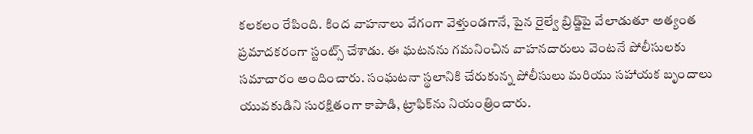కలకలం రేపింది. కింద వాహనాలు వేగంగా వెళ్తుండగానే, పైన రైల్వే బ్రిడ్జ్‌పై వేలాడుతూ అత్యంత ప్రమాదకరంగా స్టంట్స్ చేశాడు. ఈ ఘటనను గమనించిన వాహనదారులు వెంటనే పోలీసులకు సమాచారం అందించారు. సంఘటనా స్థలానికి చేరుకున్న పోలీసులు మరియు సహాయక బృందాలు యువకుడిని సురక్షితంగా కాపాడి, ట్రాఫిక్‌ను నియంత్రించారు.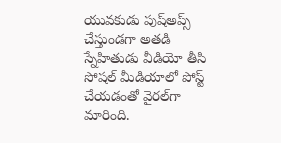యువకుడు పుష్‌అప్స్ చేస్తుండగా అతడి స్నేహితుడు వీడియో తీసి సోషల్ మీడియాలో పోస్ట్ చేయడంతో వైరల్‌గా మారింది.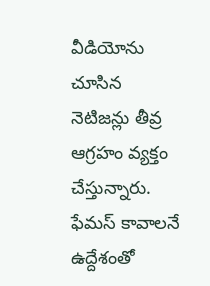వీడియోను చూసిన నెటిజన్లు తీవ్ర ఆగ్రహం వ్యక్తం చేస్తున్నారు. ఫేమస్ కావాలనే ఉద్దేశంతో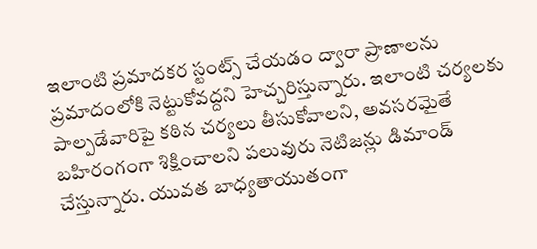ఇలాంటి ప్రమాదకర స్టంట్స్ చేయడం ద్వారా ప్రాణాలను ప్రమాదంలోకి నెట్టుకోవద్దని హెచ్చరిస్తున్నారు. ఇలాంటి చర్యలకు పాల్పడేవారిపై కఠిన చర్యలు తీసుకోవాలని, అవసరమైతే బహిరంగంగా శిక్షించాలని పలువురు నెటిజన్లు డిమాండ్ చేస్తున్నారు. యువత బాధ్యతాయుతంగా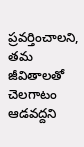ప్రవర్తించాలని, తమ జీవితాలతో చెలగాటం ఆడవద్దని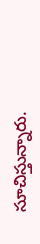సూచిస్తున్నారు.